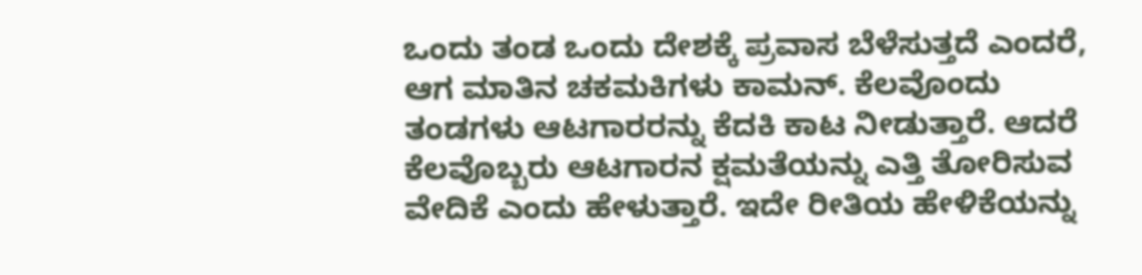ಒಂದು ತಂಡ ಒಂದು ದೇಶಕ್ಕೆ ಪ್ರವಾಸ ಬೆಳೆಸುತ್ತದೆ ಎಂದರೆ, ಆಗ ಮಾತಿನ ಚಕಮಕಿಗಳು ಕಾಮನ್. ಕೆಲವೊಂದು ತಂಡಗಳು ಆಟಗಾರರನ್ನು ಕೆದಕಿ ಕಾಟ ನೀಡುತ್ತಾರೆ. ಆದರೆ ಕೆಲವೊಬ್ಬರು ಆಟಗಾರನ ಕ್ಷಮತೆಯನ್ನು ಎತ್ತಿ ತೋರಿಸುವ ವೇದಿಕೆ ಎಂದು ಹೇಳುತ್ತಾರೆ. ಇದೇ ರೀತಿಯ ಹೇಳಿಕೆಯನ್ನು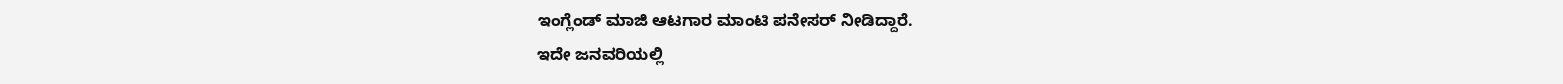ಇಂಗ್ಲೆಂಡ್ ಮಾಜಿ ಆಟಗಾರ ಮಾಂಟಿ ಪನೇಸರ್ ನೀಡಿದ್ದಾರೆ.
ಇದೇ ಜನವರಿಯಲ್ಲಿ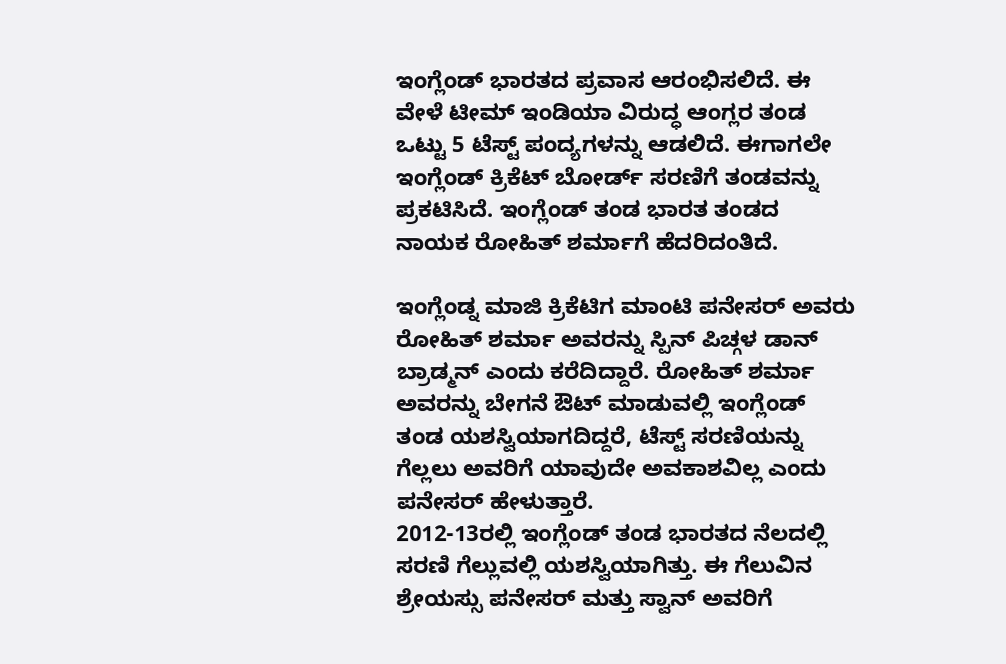ಇಂಗ್ಲೆಂಡ್ ಭಾರತದ ಪ್ರವಾಸ ಆರಂಭಿಸಲಿದೆ. ಈ ವೇಳೆ ಟೀಮ್ ಇಂಡಿಯಾ ವಿರುದ್ಧ ಆಂಗ್ಲರ ತಂಡ ಒಟ್ಟು 5 ಟೆಸ್ಟ್ ಪಂದ್ಯಗಳನ್ನು ಆಡಲಿದೆ. ಈಗಾಗಲೇ ಇಂಗ್ಲೆಂಡ್ ಕ್ರಿಕೆಟ್ ಬೋರ್ಡ್ ಸರಣಿಗೆ ತಂಡವನ್ನು ಪ್ರಕಟಿಸಿದೆ. ಇಂಗ್ಲೆಂಡ್ ತಂಡ ಭಾರತ ತಂಡದ ನಾಯಕ ರೋಹಿತ್ ಶರ್ಮಾಗೆ ಹೆದರಿದಂತಿದೆ.

ಇಂಗ್ಲೆಂಡ್ನ ಮಾಜಿ ಕ್ರಿಕೆಟಿಗ ಮಾಂಟಿ ಪನೇಸರ್ ಅವರು ರೋಹಿತ್ ಶರ್ಮಾ ಅವರನ್ನು ಸ್ಪಿನ್ ಪಿಚ್ಗಳ ಡಾನ್ ಬ್ರಾಡ್ಮನ್ ಎಂದು ಕರೆದಿದ್ದಾರೆ. ರೋಹಿತ್ ಶರ್ಮಾ ಅವರನ್ನು ಬೇಗನೆ ಔಟ್ ಮಾಡುವಲ್ಲಿ ಇಂಗ್ಲೆಂಡ್ ತಂಡ ಯಶಸ್ವಿಯಾಗದಿದ್ದರೆ, ಟೆಸ್ಟ್ ಸರಣಿಯನ್ನು ಗೆಲ್ಲಲು ಅವರಿಗೆ ಯಾವುದೇ ಅವಕಾಶವಿಲ್ಲ ಎಂದು ಪನೇಸರ್ ಹೇಳುತ್ತಾರೆ.
2012-13ರಲ್ಲಿ ಇಂಗ್ಲೆಂಡ್ ತಂಡ ಭಾರತದ ನೆಲದಲ್ಲಿ ಸರಣಿ ಗೆಲ್ಲುವಲ್ಲಿ ಯಶಸ್ವಿಯಾಗಿತ್ತು. ಈ ಗೆಲುವಿನ ಶ್ರೇಯಸ್ಸು ಪನೇಸರ್ ಮತ್ತು ಸ್ವಾನ್ ಅವರಿಗೆ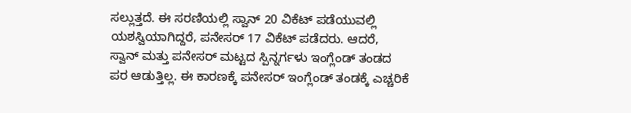ಸಲ್ಲುತ್ತದೆ. ಈ ಸರಣಿಯಲ್ಲಿ ಸ್ವಾನ್ 20 ವಿಕೆಟ್ ಪಡೆಯುವಲ್ಲಿ ಯಶಸ್ವಿಯಾಗಿದ್ದರೆ, ಪನೇಸರ್ 17 ವಿಕೆಟ್ ಪಡೆದರು. ಆದರೆ, ಸ್ವಾನ್ ಮತ್ತು ಪನೇಸರ್ ಮಟ್ಟದ ಸ್ಪಿನ್ನರ್ಗಳು ಇಂಗ್ಲೆಂಡ್ ತಂಡದ ಪರ ಆಡುತ್ತಿಲ್ಲ. ಈ ಕಾರಣಕ್ಕೆ ಪನೇಸರ್ ಇಂಗ್ಲೆಂಡ್ ತಂಡಕ್ಕೆ ಎಚ್ಚರಿಕೆ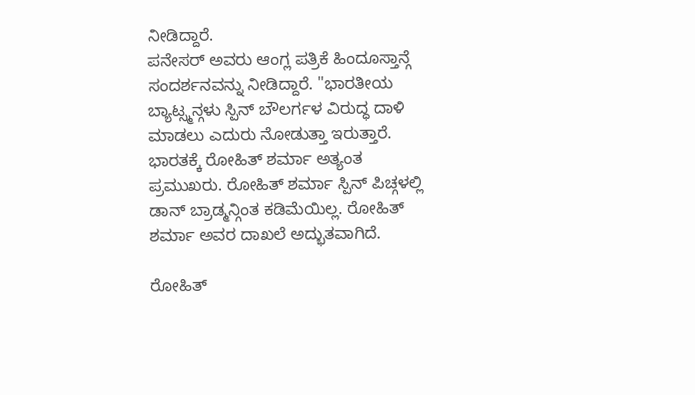ನೀಡಿದ್ದಾರೆ.
ಪನೇಸರ್ ಅವರು ಆಂಗ್ಲ ಪತ್ರಿಕೆ ಹಿಂದೂಸ್ತಾನ್ಗೆ ಸಂದರ್ಶನವನ್ನು ನೀಡಿದ್ದಾರೆ. "ಭಾರತೀಯ ಬ್ಯಾಟ್ಸ್ಮನ್ಗಳು ಸ್ಪಿನ್ ಬೌಲರ್ಗಳ ವಿರುದ್ಧ ದಾಳಿ ಮಾಡಲು ಎದುರು ನೋಡುತ್ತಾ ಇರುತ್ತಾರೆ. ಭಾರತಕ್ಕೆ ರೋಹಿತ್ ಶರ್ಮಾ ಅತ್ಯಂತ ಪ್ರಮುಖರು. ರೋಹಿತ್ ಶರ್ಮಾ ಸ್ಪಿನ್ ಪಿಚ್ಗಳಲ್ಲಿ ಡಾನ್ ಬ್ರಾಡ್ಮನ್ಗಿಂತ ಕಡಿಮೆಯಿಲ್ಲ. ರೋಹಿತ್ ಶರ್ಮಾ ಅವರ ದಾಖಲೆ ಅದ್ಭುತವಾಗಿದೆ.

ರೋಹಿತ್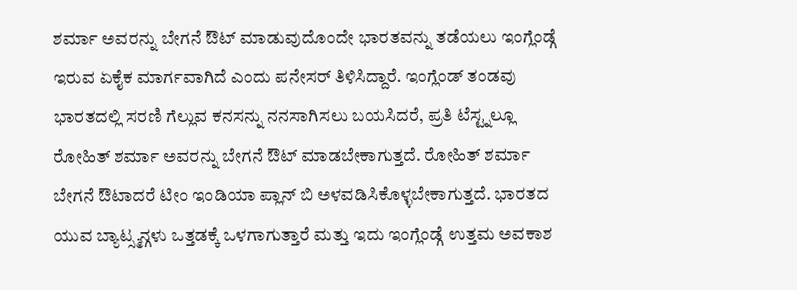ಶರ್ಮಾ ಅವರನ್ನು ಬೇಗನೆ ಔಟ್ ಮಾಡುವುದೊಂದೇ ಭಾರತವನ್ನು ತಡೆಯಲು ಇಂಗ್ಲೆಂಡ್ಗೆ ಇರುವ ಏಕೈಕ ಮಾರ್ಗವಾಗಿದೆ ಎಂದು ಪನೇಸರ್ ತಿಳಿಸಿದ್ದಾರೆ. ಇಂಗ್ಲೆಂಡ್ ತಂಡವು ಭಾರತದಲ್ಲಿ ಸರಣಿ ಗೆಲ್ಲುವ ಕನಸನ್ನು ನನಸಾಗಿಸಲು ಬಯಸಿದರೆ, ಪ್ರತಿ ಟೆಸ್ಟ್ನಲ್ಲೂ ರೋಹಿತ್ ಶರ್ಮಾ ಅವರನ್ನು ಬೇಗನೆ ಔಟ್ ಮಾಡಬೇಕಾಗುತ್ತದೆ. ರೋಹಿತ್ ಶರ್ಮಾ ಬೇಗನೆ ಔಟಾದರೆ ಟೀಂ ಇಂಡಿಯಾ ಪ್ಲಾನ್ ಬಿ ಅಳವಡಿಸಿಕೊಳ್ಳಬೇಕಾಗುತ್ತದೆ. ಭಾರತದ ಯುವ ಬ್ಯಾಟ್ಸ್ಮನ್ಗಳು ಒತ್ತಡಕ್ಕೆ ಒಳಗಾಗುತ್ತಾರೆ ಮತ್ತು ಇದು ಇಂಗ್ಲೆಂಡ್ಗೆ ಉತ್ತಮ ಅವಕಾಶ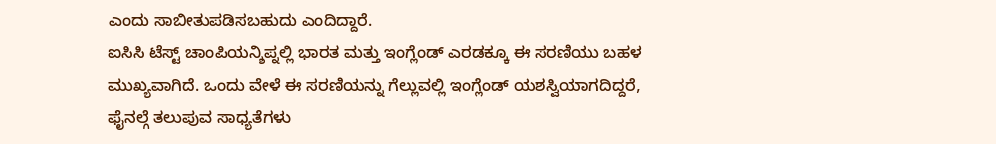ಎಂದು ಸಾಬೀತುಪಡಿಸಬಹುದು ಎಂದಿದ್ದಾರೆ.
ಐಸಿಸಿ ಟೆಸ್ಟ್ ಚಾಂಪಿಯನ್ಶಿಪ್ನಲ್ಲಿ ಭಾರತ ಮತ್ತು ಇಂಗ್ಲೆಂಡ್ ಎರಡಕ್ಕೂ ಈ ಸರಣಿಯು ಬಹಳ ಮುಖ್ಯವಾಗಿದೆ. ಒಂದು ವೇಳೆ ಈ ಸರಣಿಯನ್ನು ಗೆಲ್ಲುವಲ್ಲಿ ಇಂಗ್ಲೆಂಡ್ ಯಶಸ್ವಿಯಾಗದಿದ್ದರೆ, ಫೈನಲ್ಗೆ ತಲುಪುವ ಸಾಧ್ಯತೆಗಳು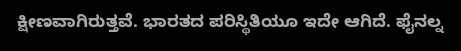ಕ್ಷೀಣವಾಗಿರುತ್ತವೆ. ಭಾರತದ ಪರಿಸ್ಥಿತಿಯೂ ಇದೇ ಆಗಿದೆ. ಫೈನಲ್ನ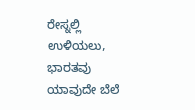ರೇಸ್ನಲ್ಲಿ ಉಳಿಯಲು, ಭಾರತವು ಯಾವುದೇ ಬೆಲೆ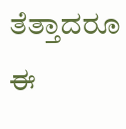ತೆತ್ತಾದರೂ ಈ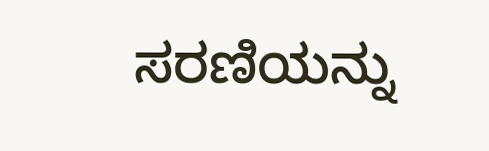ಸರಣಿಯನ್ನು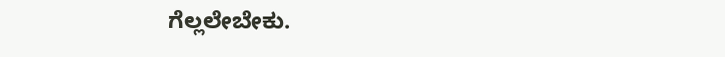ಗೆಲ್ಲಲೇಬೇಕು.